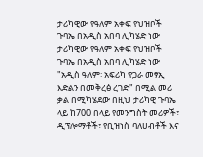ታሪካዊው የዓለም አቀፍ የህዝቦች ጉባኤ በአዲስ አበባ ሊካሄድ ነው
ታሪካዊው የዓለም አቀፍ የህዝቦች ጉባኤ በአዲስ አበባ ሊካሄድ ነው "አዲስ ዓለም፡ አፍሪካ የጋራ መፃኢ እድልን በመቅረፅ ረገድ" በሚል መሪ ቃል በሚካሄደው በዚህ ታሪካዊ ጉባኤ ላይ ከ700 በላይ የመንግስት መሪዎች፣ ዲፕሎማቶች፣ የቢዝነስ ባለሀብቶች እና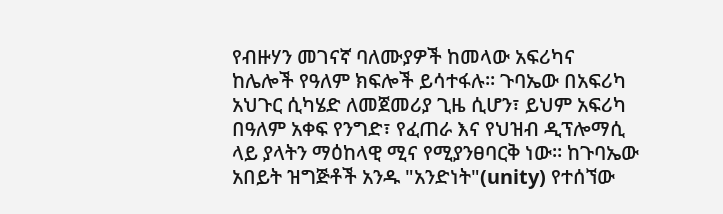የብዙሃን መገናኛ ባለሙያዎች ከመላው አፍሪካና ከሌሎች የዓለም ክፍሎች ይሳተፋሉ። ጉባኤው በአፍሪካ አህጉር ሲካሄድ ለመጀመሪያ ጊዜ ሲሆን፣ ይህም አፍሪካ በዓለም አቀፍ የንግድ፣ የፈጠራ እና የህዝብ ዲፕሎማሲ ላይ ያላትን ማዕከላዊ ሚና የሚያንፀባርቅ ነው። ከጉባኤው አበይት ዝግጅቶች አንዱ "አንድነት"(unity) የተሰኘው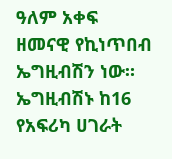ዓለም አቀፍ ዘመናዊ የኪነጥበብ ኤግዚብሽን ነው። ኤግዚብሽኑ ከ16 የአፍሪካ ሀገራት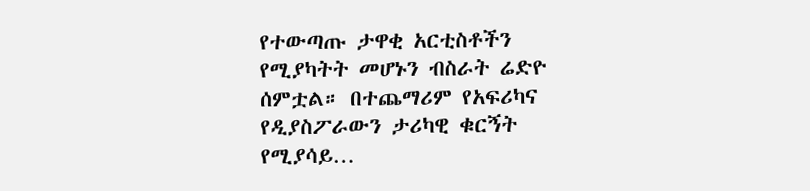የተውጣጡ ታዋቂ አርቲስቶችን የሚያካትት መሆኑን ብስራት ሬድዮ ሰምቷል። በተጨማሪም የአፍሪካና የዲያስፖራውን ታሪካዊ ቁርኝት የሚያሳይ…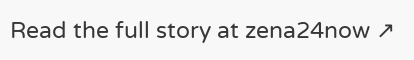Read the full story at zena24now ↗